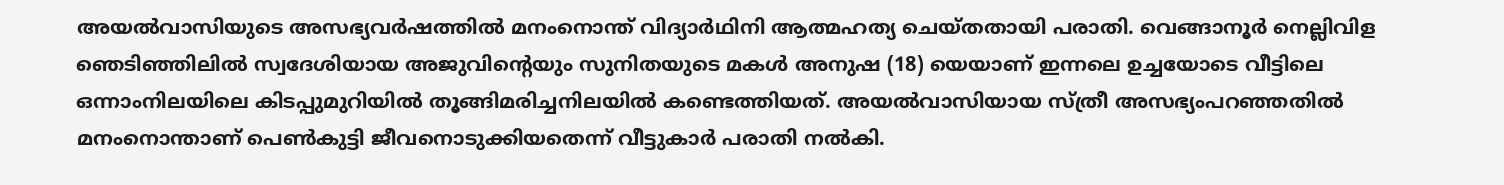അയല്‍വാസിയുടെ അസഭ്യവർഷത്തില്‍ മനംനൊന്ത് വിദ്യാർഥിനി ആത്മഹത്യ ചെയ്തതായി പരാതി. വെങ്ങാനൂർ നെല്ലിവിള ഞെടിഞ്ഞിലില്‍ സ്വദേശിയായ അജുവിന്റെയും സുനിതയുടെ മകള്‍ അനുഷ (18) യെയാണ് ഇന്നലെ ഉച്ചയോടെ വീട്ടിലെ ഒന്നാംനിലയിലെ കിടപ്പുമുറിയില്‍ തൂങ്ങിമരിച്ചനിലയില്‍ കണ്ടെത്തിയത്. അയല്‍വാസിയായ സ്ത്രീ അസഭ്യംപറഞ്ഞതില്‍ മനംനൊന്താണ് പെണ്‍കുട്ടി ജീവനൊടുക്കിയതെന്ന് വീട്ടുകാർ പരാതി നല്‍കി.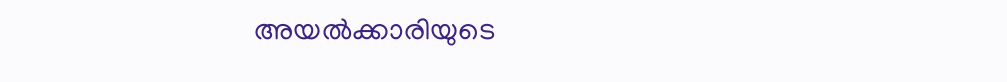അയല്‍ക്കാരിയുടെ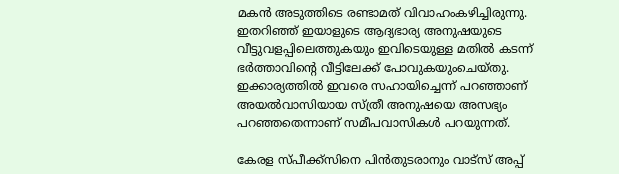മകൻ അടുത്തിടെ രണ്ടാമത് വിവാഹംകഴിച്ചിരുന്നു. ഇതറിഞ്ഞ് ഇയാളുടെ ആദ്യഭാര്യ അനുഷയുടെ വീട്ടുവളപ്പിലെത്തുകയും ഇവിടെയുള്ള മതില്‍ കടന്ന് ഭർത്താവിന്റെ വീട്ടിലേക്ക് പോവുകയുംചെയ്തു. ഇക്കാര്യത്തില്‍ ഇവരെ സഹായിച്ചെന്ന് പറഞ്ഞാണ് അയല്‍വാസിയായ സ്ത്രീ അനുഷയെ അസഭ്യം പറഞ്ഞതെന്നാണ് സമീപവാസികള്‍ പറയുന്നത്.

കേരള സ്പീക്ക്സിനെ പിൻതുടരാനും വാട്സ് അപ്പ്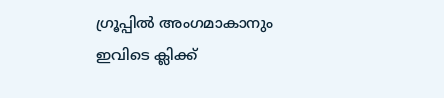ഗ്രൂപ്പിൽ അംഗമാകാനും ഇവിടെ ക്ലിക്ക്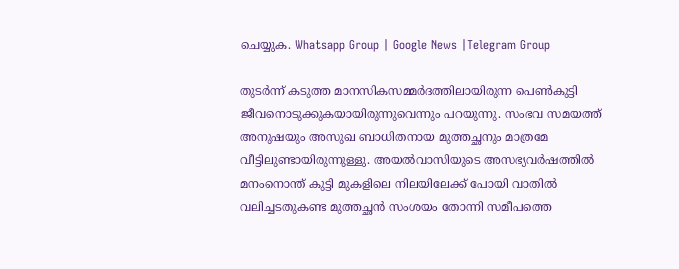ചെയ്യുക. Whatsapp Group | Google News |Telegram Group

തുടർന്ന് കടുത്ത മാനസികസമ്മർദത്തിലായിരുന്ന പെണ്‍കുട്ടി ജീവനൊടുക്കുകയായിരുന്നുവെന്നും പറയുന്നു. സംഭവ സമയത്ത് അനുഷയും അസുഖ ബാധിതനായ മുത്തച്ഛനും മാത്രമേ വീട്ടിലുണ്ടായിരുന്നുള്ളു. അയല്‍വാസിയുടെ അസഭ്യവർഷത്തില്‍ മനംനൊന്ത് കുട്ടി മുകളിലെ നിലയിലേക്ക് പോയി വാതില്‍ വലിച്ചടതുകണ്ട മുത്തച്ഛൻ സംശയം തോന്നി സമീപത്തെ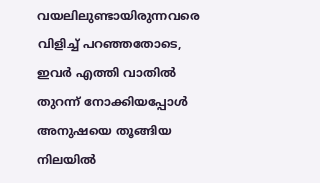വയലിലുണ്ടായിരുന്നവരെ വിളിച്ച്‌ പറഞ്ഞതോടെ, ഇവർ എത്തി വാതില്‍ തുറന്ന് നോക്കിയപ്പോള്‍ അനുഷയെ തൂങ്ങിയ നിലയില്‍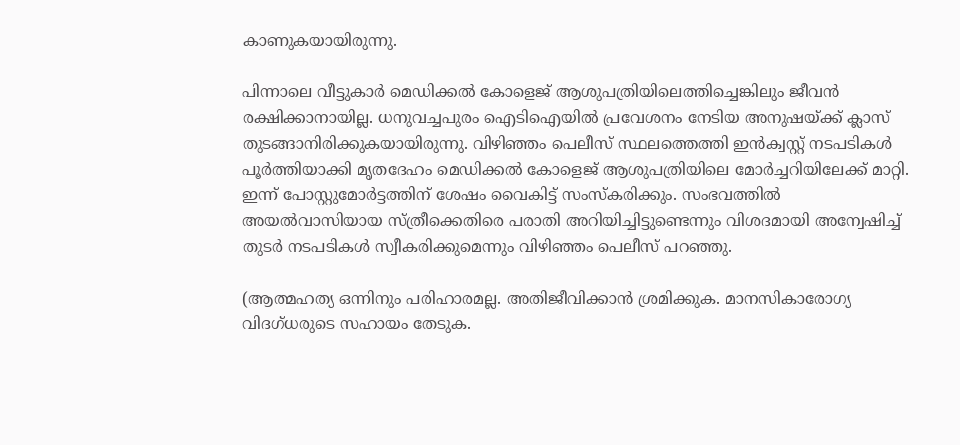കാണുകയായിരുന്നു.

പിന്നാലെ വീട്ടുകാർ മെഡിക്കല്‍ കോളെജ് ആശുപത്രിയിലെത്തിച്ചെങ്കിലും ജീവൻ രക്ഷിക്കാനായില്ല. ധനുവച്ചപുരം ഐടിഐയില്‍ പ്രവേശനം നേടിയ അനുഷയ്ക്ക് ക്ലാസ് തുടങ്ങാനിരിക്കുകയായിരുന്നു. വിഴിഞ്ഞം പെലീസ് സ്ഥലത്തെത്തി ഇൻക്വസ്റ്റ് നടപടികള്‍ പൂർത്തിയാക്കി മൃതദേഹം മെഡിക്കല്‍ കോളെജ് ആശുപത്രിയിലെ മോർച്ചറിയിലേക്ക് മാറ്റി. ഇന്ന് പോസ്റ്റുമോർട്ടത്തിന് ശേഷം വൈകിട്ട് സംസ്കരിക്കും. സംഭവത്തില്‍ അയല്‍വാസിയായ സ്ത്രീക്കെതിരെ പരാതി അറിയിച്ചിട്ടുണ്ടെന്നും വിശദമായി അന്വേഷിച്ച്‌ തുടർ നടപടികള്‍ സ്വീകരിക്കുമെന്നും വിഴിഞ്ഞം പെലീസ് പറഞ്ഞു.

(ആത്മഹത്യ ഒന്നിനും പരിഹാരമല്ല. അതിജീവിക്കാൻ ശ്രമിക്കുക. മാനസികാരോഗ്യ വിദഗ്ധരുടെ സഹായം തേടുക.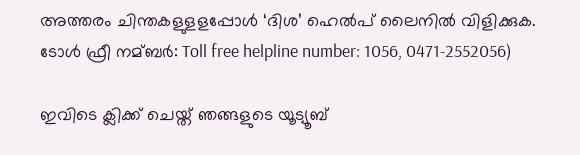അത്തരം ചിന്തകളുളളപ്പോള്‍ ‘ദിശ’ ഹെല്‍പ് ലൈനില്‍ വിളിക്കുക. ടോള്‍ ഫ്രീ നമ്ബര്‍: Toll free helpline number: 1056, 0471-2552056)

ഇവിടെ ക്ലിക്ക് ചെയ്ത് ഞങ്ങളുടെ യൂട്യൂബ്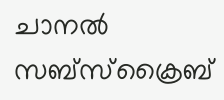ചാനൽ സബ്സ്ക്രൈബ്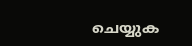ചെയ്യുക